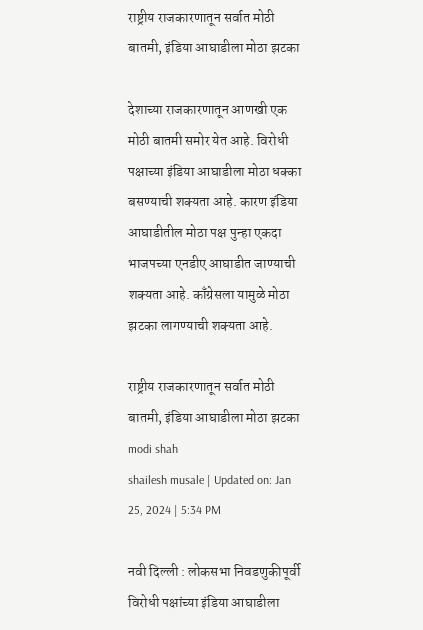राष्ट्रीय राजकारणातून सर्वात मोठी बातमी, इंडिया आघाडीला मोठा झटका

देशाच्या राजकारणातून आणखी एक मोठी बातमी समोर येत आहे. विरोधी पक्षाच्या इंडिया आघाडीला मोठा धक्का बसण्याची शक्यता आहे. कारण इंडिया आघाडीतील मोठा पक्ष पुन्हा एकदा भाजपच्या एनडीए आघाडीत जाण्याची शक्यता आहे. काँग्रेसला यामुळे मोठा झटका लागण्याची शक्यता आहे.

राष्ट्रीय राजकारणातून सर्वात मोठी बातमी, इंडिया आघाडीला मोठा झटका
modi shah
shailesh musale | Updated on: Jan 25, 2024 | 5:34 PM

नवी दिल्ली : लोकसभा निवडणुकीपूर्वी विरोधी पक्षांच्या इंडिया आघाडीला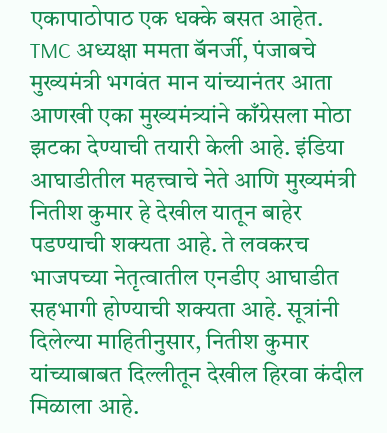एकापाठोपाठ एक धक्के बसत आहेत. TMC अध्यक्षा ममता बॅनर्जी, पंजाबचे मुख्यमंत्री भगवंत मान यांच्यानंतर आता आणखी एका मुख्यमंत्र्यांने काँग्रेसला मोठा झटका देण्याची तयारी केली आहे. इंडिया आघाडीतील महत्त्वाचे नेते आणि मुख्यमंत्री नितीश कुमार हे देखील यातून बाहेर पडण्याची शक्यता आहे. ते लवकरच भाजपच्या नेतृत्वातील एनडीए आघाडीत सहभागी होण्याची शक्यता आहे. सूत्रांनी दिलेल्या माहितीनुसार, नितीश कुमार यांच्याबाबत दिल्लीतून देखील हिरवा कंदील मिळाला आहे.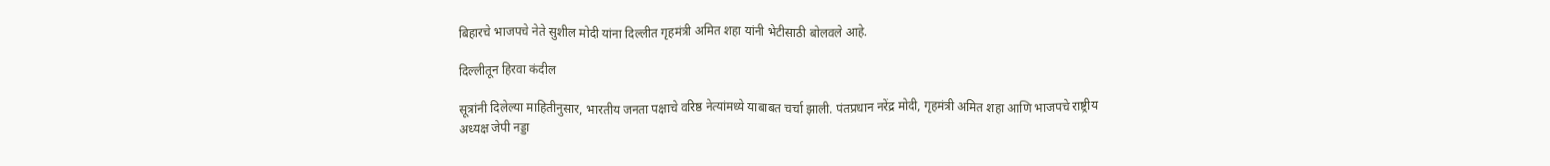बिहारचे भाजपचे नेते सुशील मोदी यांना दिल्लीत गृहमंत्री अमित शहा यांनी भेटीसाठी बोलवले आहे.

दिल्लीतून हिरवा कंदील

सूत्रांनी दिलेल्या माहितीनुसार, भारतीय जनता पक्षाचे वरिष्ठ नेत्यांमध्ये याबाबत चर्चा झाली. पंतप्रधान नरेंद्र मोदी, गृहमंत्री अमित शहा आणि भाजपचे राष्ट्रीय अध्यक्ष जेपी नड्डा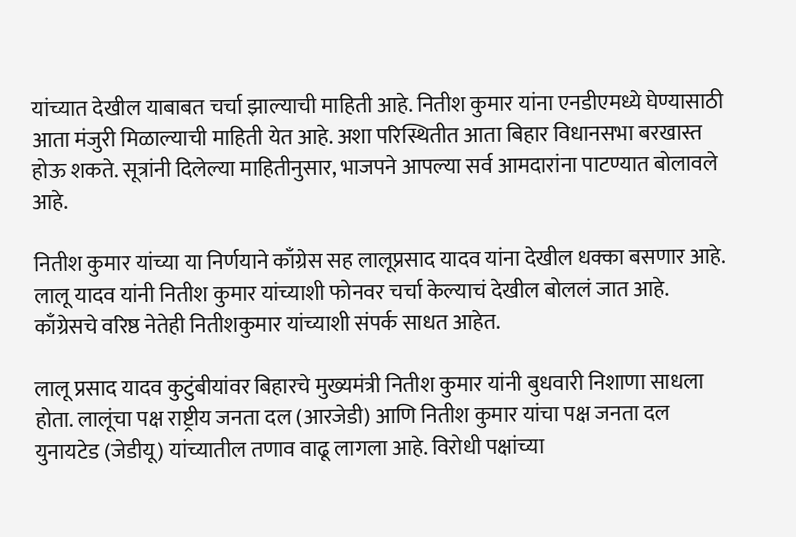यांच्यात देखील याबाबत चर्चा झाल्याची माहिती आहे. नितीश कुमार यांना एनडीएमध्ये घेण्यासाठी आता मंजुरी मिळाल्याची माहिती येत आहे. अशा परिस्थितीत आता बिहार विधानसभा बरखास्त होऊ शकते. सूत्रांनी दिलेल्या माहितीनुसार, भाजपने आपल्या सर्व आमदारांना पाटण्यात बोलावले आहे.

नितीश कुमार यांच्या या निर्णयाने काँग्रेस सह लालूप्रसाद यादव यांना देखील धक्का बसणार आहे. लालू यादव यांनी नितीश कुमार यांच्याशी फोनवर चर्चा केल्याचं देखील बोललं जात आहे. काँग्रेसचे वरिष्ठ नेतेही नितीशकुमार यांच्याशी संपर्क साधत आहेत.

लालू प्रसाद यादव कुटुंबीयांवर बिहारचे मुख्यमंत्री नितीश कुमार यांनी बुधवारी निशाणा साधला होता. लालूंचा पक्ष राष्ट्रीय जनता दल (आरजेडी) आणि नितीश कुमार यांचा पक्ष जनता दल युनायटेड (जेडीयू) यांच्यातील तणाव वाढू लागला आहे. विरोधी पक्षांच्या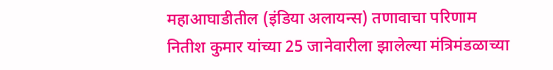महाआघाडीतील (इंडिया अलायन्स) तणावाचा परिणाम नितीश कुमार यांच्या 25 जानेवारीला झालेल्या मंत्रिमंडळाच्या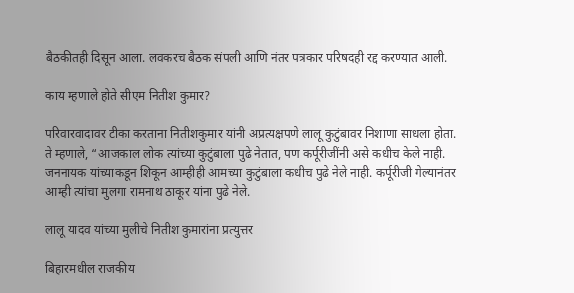बैठकीतही दिसून आला. लवकरच बैठक संपली आणि नंतर पत्रकार परिषदही रद्द करण्यात आली.

काय म्हणाले होते सीएम नितीश कुमार?

परिवारवादावर टीका करताना नितीशकुमार यांनी अप्रत्यक्षपणे लालू कुटुंबावर निशाणा साधला होता. ते म्हणाले, “आजकाल लोक त्यांच्या कुटुंबाला पुढे नेतात, पण कर्पूरीजींनी असे कधीच केले नाही. जननायक यांच्याकडून शिकून आम्हीही आमच्या कुटुंबाला कधीच पुढे नेले नाही. कर्पूरीजी गेल्यानंतर आम्ही त्यांचा मुलगा रामनाथ ठाकूर यांना पुढे नेले.

लालू यादव यांच्या मुलीचे नितीश कुमारांना प्रत्युत्तर

बिहारमधील राजकीय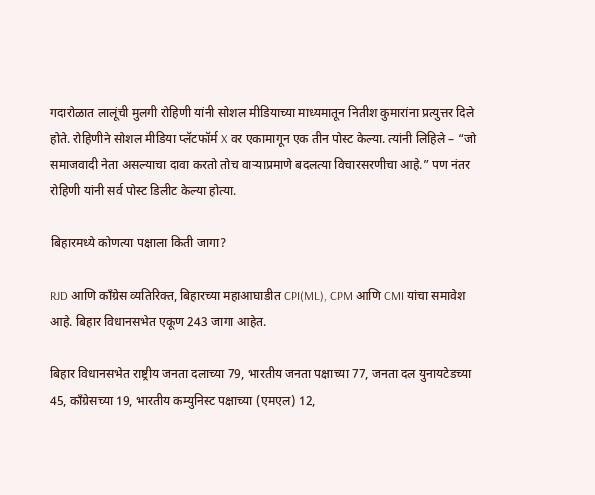गदारोळात लालूंची मुलगी रोहिणी यांनी सोशल मीडियाच्या माध्यमातून नितीश कुमारांना प्रत्युत्तर दिले होते. रोहिणीने सोशल मीडिया प्लॅटफॉर्म X वर एकामागून एक तीन पोस्ट केल्या. त्यांनी लिहिले – “जो समाजवादी नेता असल्याचा दावा करतो तोच वाऱ्याप्रमाणे बदलत्या विचारसरणीचा आहे.” पण नंतर रोहिणी यांनी सर्व पोस्ट डिलीट केल्या होत्या.

बिहारमध्ये कोणत्या पक्षाला किती जागा?

RJD आणि काँग्रेस व्यतिरिक्त, बिहारच्या महाआघाडीत CPI(ML), CPM आणि CMI यांचा समावेश आहे. बिहार विधानसभेत एकूण 243 जागा आहेत.

बिहार विधानसभेत राष्ट्रीय जनता दलाच्या 79, भारतीय जनता पक्षाच्या 77, जनता दल युनायटेडच्या 45, काँग्रेसच्या 19, भारतीय कम्युनिस्ट पक्षाच्या (एमएल) 12,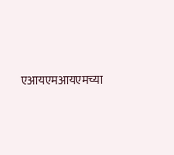एआयएमआयएमच्या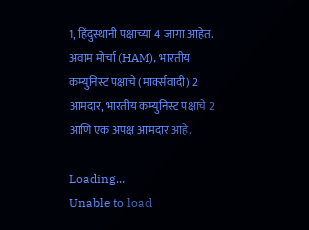1, हिंदुस्थानी पक्षाच्या 4 जागा आहेत. अवाम मोर्चा (HAM), भारतीय कम्युनिस्ट पक्षाचे (मार्क्सवादी) 2 आमदार, भारतीय कम्युनिस्ट पक्षाचे 2 आणि एक अपक्ष आमदार आहे.

Loading...
Unable to load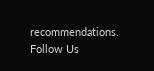recommendations.
Follow Us